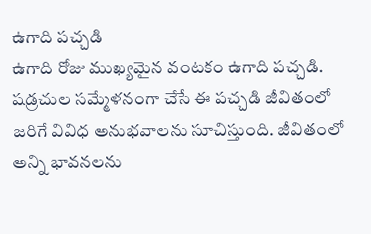ఉగాది పచ్చడి
ఉగాది రోజు ముఖ్యమైన వంటకం ఉగాది పచ్చడి. షడ్రచుల సమ్మేళనంగా చేసే ఈ పచ్చడి జీవితంలో జరిగే వివిధ అనుభవాలను సూచిస్తుంది. జీవితంలో అన్ని భావనలను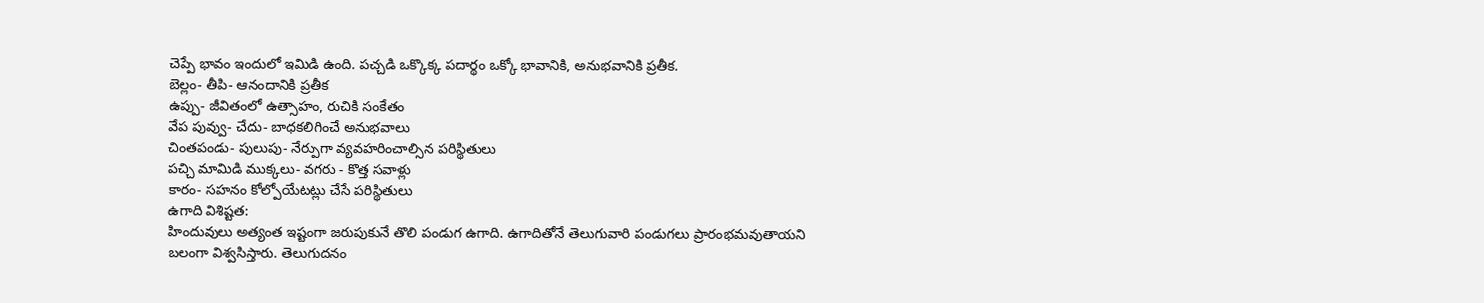చెప్పే భావం ఇందులో ఇమిడి ఉంది. పచ్చడి ఒక్కొక్క పదార్థం ఒక్కో భావానికి, అనుభవానికి ప్రతీక.
బెల్లం- తీపి- ఆనందానికి ప్రతీక
ఉప్పు- జీవితంలో ఉత్సాహం, రుచికి సంకేతం
వేప పువ్వు- చేదు- బాధకలిగించే అనుభవాలు
చింతపండు- పులుపు- నేర్పుగా వ్యవహరించాల్సిన పరిస్థితులు
పచ్చి మామిడి ముక్కలు- వగరు - కొత్త సవాళ్లు
కారం- సహనం కోల్పోయేటట్లు చేసే పరిస్థితులు
ఉగాది విశిష్టత:
హిందువులు అత్యంత ఇష్టంగా జరుపుకునే తొలి పండుగ ఉగాది. ఉగాదితోనే తెలుగువారి పండుగలు ప్రారంభమవుతాయని బలంగా విశ్వసిస్తారు. తెలుగుదనం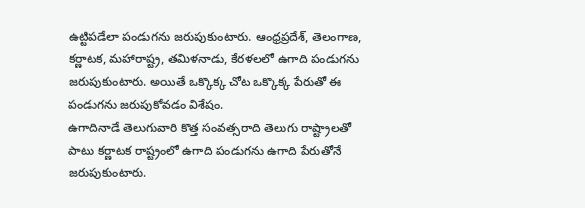ఉట్టిపడేలా పండుగను జరుపుకుంటారు. ఆంధ్రప్రదేశ్, తెలంగాణ, కర్ణాటక, మహారాష్ట్ర, తమిళనాడు, కేరళలలో ఉగాది పండుగను జరుపుకుంటారు. అయితే ఒక్కొక్క చోట ఒక్కొక్క పేరుతో ఈ పండుగను జరుపుకోవడం విశేషం.
ఉగాదినాడే తెలుగువారి కొత్త సంవత్సరాది తెలుగు రాష్ట్రాలతో పాటు కర్ణాటక రాష్ట్రంలో ఉగాది పండుగను ఉగాది పేరుతోనే జరుపుకుంటారు.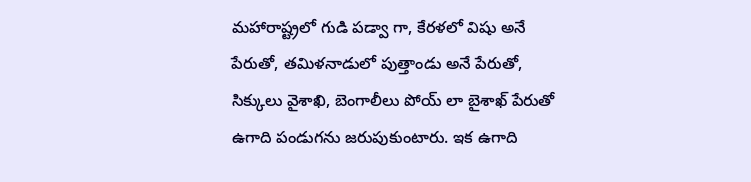మహారాష్ట్రలో గుడి పడ్వా గా, కేరళలో విషు అనే పేరుతో, తమిళనాడులో పుత్తాండు అనే పేరుతో, సిక్కులు వైశాఖి, బెంగాలీలు పోయ్ లా బైశాఖ్ పేరుతో ఉగాది పండుగను జరుపుకుంటారు. ఇక ఉగాది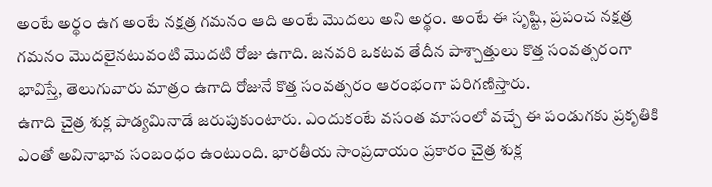అంటే అర్థం ఉగ అంటే నక్షత్ర గమనం ఆది అంటే మొదలు అని అర్థం. అంటే ఈ సృష్టి, ప్రపంచ నక్షత్ర గమనం మొదలైనటువంటి మొదటి రోజు ఉగాది. జనవరి ఒకటవ తేదీన పాశ్చాత్తులు కొత్త సంవత్సరంగా భావిస్తే, తెలుగువారు మాత్రం ఉగాది రోజునే కొత్త సంవత్సరం ఆరంభంగా పరిగణిస్తారు.
ఉగాది చైత్ర శుక్ల పాడ్యమినాడే జరుపుకుంటారు. ఎందుకంటే వసంత మాసంలో వచ్చే ఈ పండుగకు ప్రకృతికి ఎంతో అవినాభావ సంబంధం ఉంటుంది. భారతీయ సాంప్రదాయం ప్రకారం చైత్ర శుక్ల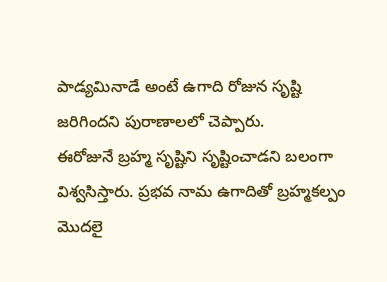పాడ్యమినాడే అంటే ఉగాది రోజున సృష్టి జరిగిందని పురాణాలలో చెప్పారు.
ఈరోజునే బ్రహ్మ సృష్టిని సృష్టించాడని బలంగా విశ్వసిస్తారు. ప్రభవ నామ ఉగాదితో బ్రహ్మకల్పం మొదలై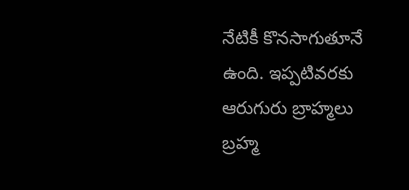నేటికీ కొనసాగుతూనే ఉంది. ఇప్పటివరకు ఆరుగురు బ్రాహ్మలు బ్రహ్మ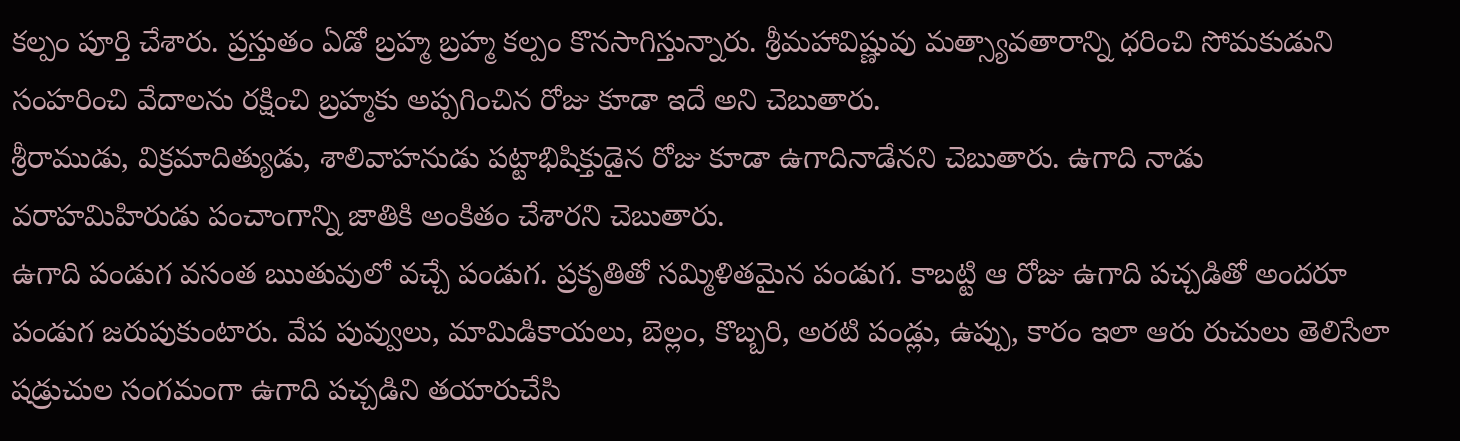కల్పం పూర్తి చేశారు. ప్రస్తుతం ఏడో బ్రహ్మ బ్రహ్మ కల్పం కొనసాగిస్తున్నారు. శ్రీమహావిష్ణువు మత్స్యావతారాన్ని ధరించి సోమకుడుని సంహరించి వేదాలను రక్షించి బ్రహ్మకు అప్పగించిన రోజు కూడా ఇదే అని చెబుతారు.
శ్రీరాముడు, విక్రమాదిత్యుడు, శాలివాహనుడు పట్టాభిషిక్తుడైన రోజు కూడా ఉగాదినాడేనని చెబుతారు. ఉగాది నాడు వరాహమిహిరుడు పంచాంగాన్ని జాతికి అంకితం చేశారని చెబుతారు.
ఉగాది పండుగ వసంత ఋతువులో వచ్చే పండుగ. ప్రకృతితో సమ్మిళితమైన పండుగ. కాబట్టి ఆ రోజు ఉగాది పచ్చడితో అందరూ పండుగ జరుపుకుంటారు. వేప పువ్వులు, మామిడికాయలు, బెల్లం, కొబ్బరి, అరటి పండ్లు, ఉప్పు, కారం ఇలా ఆరు రుచులు తెలిసేలా షడ్రుచుల సంగమంగా ఉగాది పచ్చడిని తయారుచేసి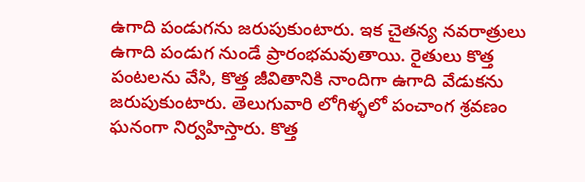ఉగాది పండుగను జరుపుకుంటారు. ఇక చైతన్య నవరాత్రులు ఉగాది పండుగ నుండే ప్రారంభమవుతాయి. రైతులు కొత్త పంటలను వేసి, కొత్త జీవితానికి నాందిగా ఉగాది వేడుకను జరుపుకుంటారు. తెలుగువారి లోగిళ్ళలో పంచాంగ శ్రవణం ఘనంగా నిర్వహిస్తారు. కొత్త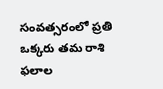సంవత్సరంలో ప్రతి ఒక్కరు తమ రాశి ఫలాల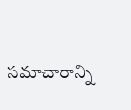సమాచారాన్ని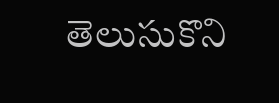తెలుసుకొని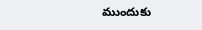ముందుకు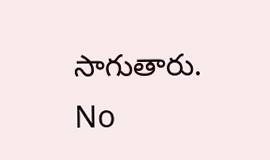సాగుతారు.
No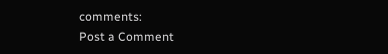comments:
Post a Comment